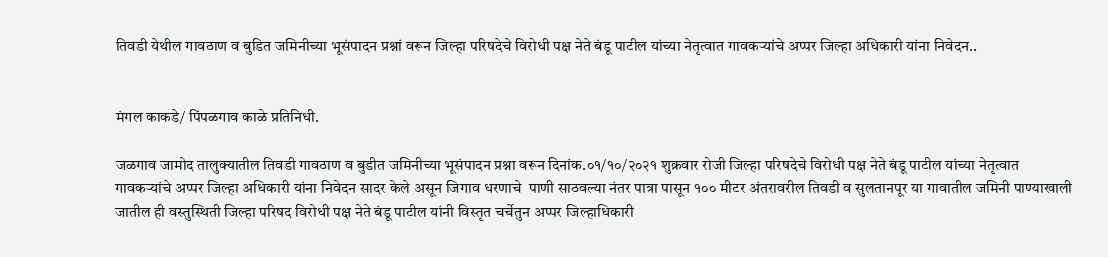तिवडी येथील गावठाण व बुडित जमिनीच्या भूसंपादन प्रश्नां वरून जिल्हा परिषदेचे विरोधी पक्ष नेते बंडू पाटील यांच्या नेतृत्वात गावकऱ्यांचे अप्पर जिल्हा अधिकारी यांना निवेदन..


मंगल काकडे/ पिंपळगाव काळे प्रतिनिधी.

जळगाव जामोद तालुक्यातील तिवडी गावठाण व बुडीत जमिनीच्या भूसंपादन प्रश्ना वरून दिनांक.०१/१०/२०२१ शुक्रवार रोजी जिल्हा परिषदेचे विरोधी पक्ष नेते बंडू पाटील यांच्या नेतृत्वात गावकऱ्यांचे अप्पर जिल्हा अधिकारी यांना निवेदन सादर केले असून जिगाव धरणाचे  पाणी साठवल्या नंतर पात्रा पासून १०० मीटर अंतरावरील तिवडी व सुलतानपूर या गावातील जमिनी पाण्याखाली जातील ही वस्तुस्थिती जिल्हा परिषद विरोधी पक्ष नेते बंडू पाटील यांनी विस्तृत चर्चेतुन अप्पर जिल्हाधिकारी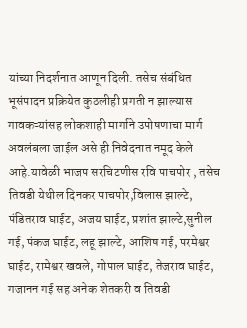यांच्या निदर्शनात आणून दिली. तसेच संबंधित भूसंपादन प्रक्रियेत कुठलीही प्रगती न झाल्यास गावकऱ्यांसह लोकशाही मार्गाने उपोषणाचा मार्ग अवलंबला जाईल असे ही निवेदनात नमूद केले आहे.यावेळी भाजप सरचिटणीस रवि पाचपोर , तसेच तिवडी येथील दिनकर पाचपोर,विलास झाल्टे, पंडितराव घाईट, अजय घाईट, प्रशांत झाल्टे,सुनील गई, पंकज घाईट, लहू झाल्टे, आशिष गई, परमेश्वर घाईट, रामेश्वर खवले, गोपाल घाईट, तेजराव घाईट, गजानन गई सह अनेक शेतकरी व तिवडी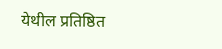येथील प्रतिष्ठित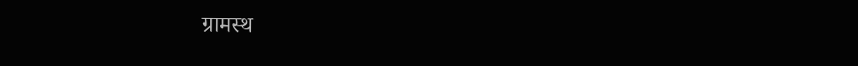ग्रामस्थ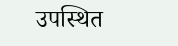उपस्थित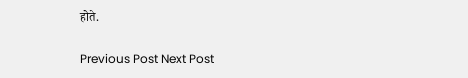होते.

Previous Post Next Post